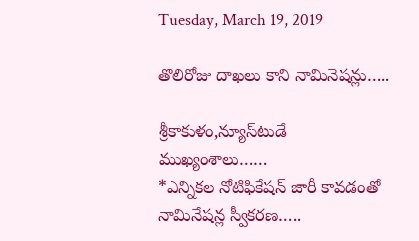Tuesday, March 19, 2019

తొలిరోజు దాఖలు కాని నామినెషన్లు…..

శ్రీకాకుళం,న్యూస్‌టుడే ముఖ్యంశాలు……
*ఎన్నికల నోటిఫికేషన్ జారీ కావడంతో  నామినేషన్ల స్వీకరణ…..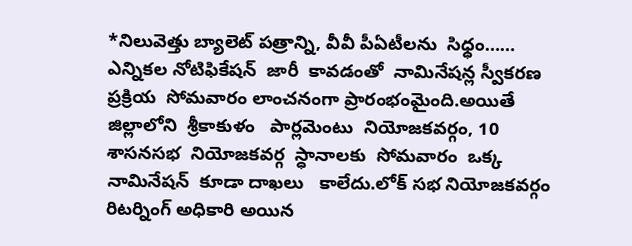*నిలువెత్తు బ్యాలెట్ పత్రాన్ని, వీవీ పీఏటీలను  సిధ్ధం……
ఎన్నికల నోటిఫికేషన్  జారీ  కావడంతో  నామినేషన్ల స్వీకరణ  ప్రక్రియ  సోమవారం లాంచనంగా ప్రారంభంమైంది.అయితే  జిల్లాలోని  శ్రీకాకుళం   పార్లమెంటు  నియోజకవర్గం, 10 శాసనసభ  నియోజకవర్గ  స్ధానాలకు  సోమవారం  ఒక్క నామినేషన్  కూడా దాఖలు   కాలేదు.లోక్ సభ నియోజకవర్గం రిటర్నింగ్ అధికారి అయిన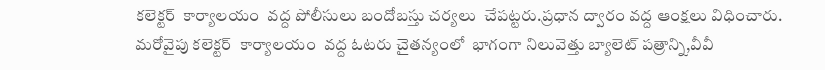కలెక్టర్  కార్యాలయం  వద్ద పోలీసులు బందోబస్తు చర్యలు  చేపట్టరు.ప్రధాన ద్వారం వద్ద ఆంక్షలు విధించారు. మరోవైపు కలెక్టర్  కార్యాలయం  వద్ద ఓటరు చైతన్యంలో  భాగంగా నిలువెత్తు బ్యాలెట్ పత్రాన్ని,వీవీ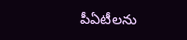పీఏటీలను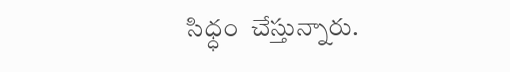సిధ్ధం  చేస్తున్నారు.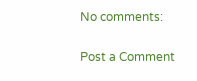No comments:

Post a Comment